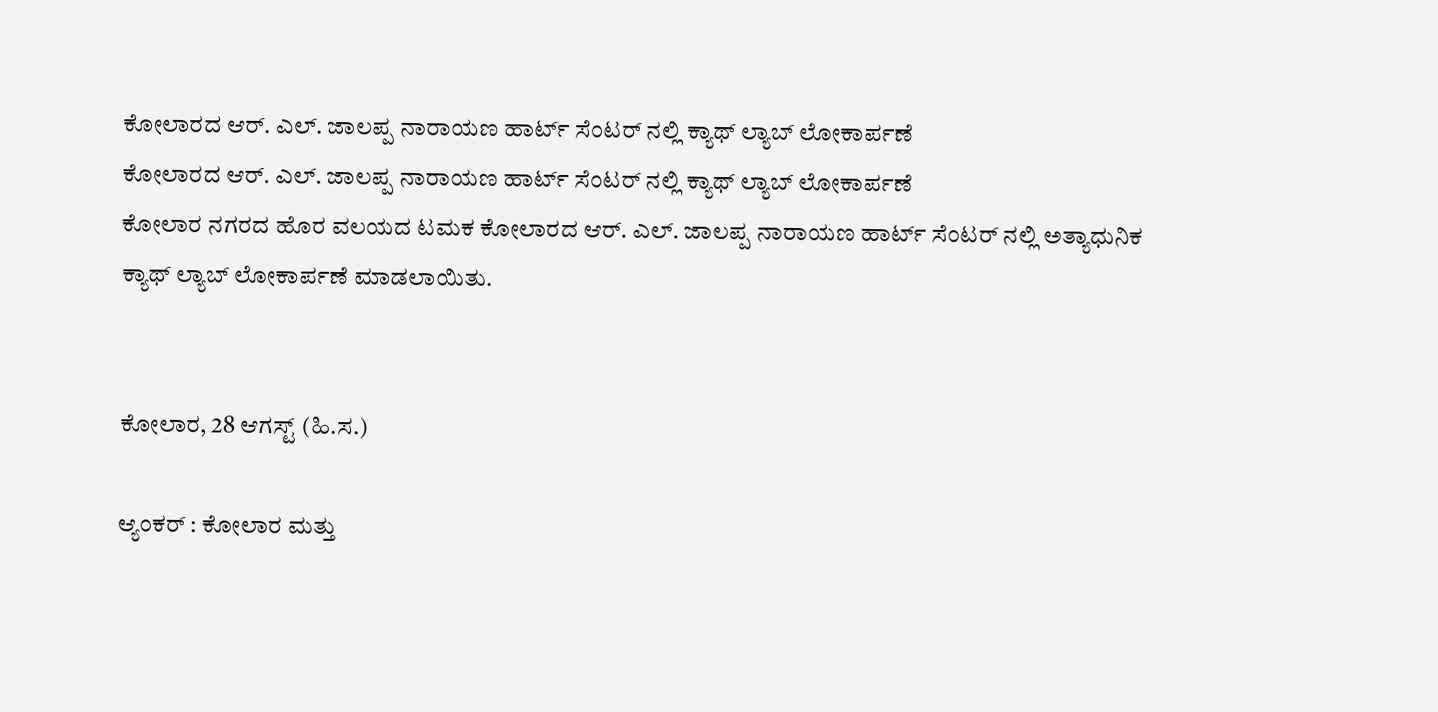ಕೋಲಾರದ ಆರ್. ಎಲ್. ಜಾಲಪ್ಪ ನಾರಾಯಣ ಹಾರ್ಟ್ ಸೆಂಟರ್ ನಲ್ಲಿ ಕ್ಯಾಥ್ ಲ್ಯಾಬ್ ಲೋಕಾರ್ಪಣೆ
ಕೋಲಾರದ ಆರ್. ಎಲ್. ಜಾಲಪ್ಪ ನಾರಾಯಣ ಹಾರ್ಟ್ ಸೆಂಟರ್ ನಲ್ಲಿ ಕ್ಯಾಥ್ ಲ್ಯಾಬ್ ಲೋಕಾರ್ಪಣೆ
ಕೋಲಾರ ನಗರದ ಹೊರ ವಲಯದ ಟಮಕ ಕೋಲಾರದ ಆರ್. ಎಲ್. ಜಾಲಪ್ಪ ನಾರಾಯಣ ಹಾರ್ಟ್ ಸೆಂಟರ್ ನಲ್ಲಿ ಅತ್ಯಾಧುನಿಕ ಕ್ಯಾಥ್ ಲ್ಯಾಬ್ ಲೋಕಾರ್ಪಣೆ ಮಾಡಲಾಯಿತು.


ಕೋಲಾರ, 28 ಆಗಸ್ಟ್ (ಹಿ.ಸ.)

ಆ್ಯಂಕರ್ : ಕೋಲಾರ ಮತ್ತು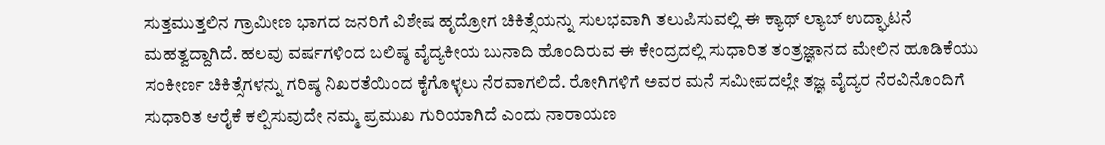ಸುತ್ತಮುತ್ತಲಿನ ಗ್ರಾಮೀಣ ಭಾಗದ ಜನರಿಗೆ ವಿಶೇಷ ಹೃದ್ರೋಗ ಚಿಕಿತ್ಸೆಯನ್ನು ಸುಲಭವಾಗಿ ತಲುಪಿಸುವಲ್ಲಿ ಈ ಕ್ಯಾಥ್ ಲ್ಯಾಬ್ ಉದ್ಘಾಟನೆ ಮಹತ್ವದ್ದಾಗಿದೆ. ಹಲವು ವರ್ಷಗಳಿಂದ ಬಲಿಷ್ಠ ವೈದ್ಯಕೀಯ ಬುನಾದಿ ಹೊಂದಿರುವ ಈ ಕೇಂದ್ರದಲ್ಲಿ ಸುಧಾರಿತ ತಂತ್ರಜ್ಞಾನದ ಮೇಲಿನ ಹೂಡಿಕೆಯು ಸಂಕೀರ್ಣ ಚಿಕಿತ್ಸೆಗಳನ್ನು ಗರಿಷ್ಠ ನಿಖರತೆಯಿಂದ ಕೈಗೊಳ್ಳಲು ನೆರವಾಗಲಿದೆ. ರೋಗಿಗಳಿಗೆ ಅವರ ಮನೆ ಸಮೀಪದಲ್ಲೇ ತಜ್ಞ ವೈದ್ಯರ ನೆರವಿನೊಂದಿಗೆ ಸುಧಾರಿತ ಆರೈಕೆ ಕಲ್ಪಿಸುವುದೇ ನಮ್ಮ ಪ್ರಮುಖ ಗುರಿಯಾಗಿದೆ ಎಂದು ನಾರಾಯಣ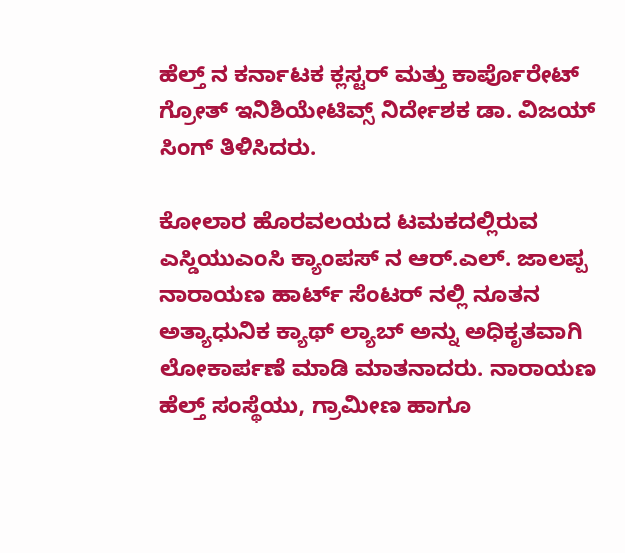ಹೆಲ್ತ್ ನ ಕರ್ನಾಟಕ ಕ್ಲಸ್ಟರ್ ಮತ್ತು ಕಾರ್ಪೊರೇಟ್ ಗ್ರೋತ್ ಇನಿಶಿಯೇಟಿವ್ಸ್ ನಿರ್ದೇಶಕ ಡಾ. ವಿಜಯ್ ಸಿಂಗ್ ತಿಳಿಸಿದರು.

ಕೋಲಾರ ಹೊರವಲಯದ ಟಮಕದಲ್ಲಿರುವ ಎಸ್ಡಿಯುಎಂಸಿ ಕ್ಯಾಂಪಸ್ ನ ಆರ್.ಎಲ್. ಜಾಲಪ್ಪ ನಾರಾಯಣ ಹಾರ್ಟ್ ಸೆಂಟರ್ ನಲ್ಲಿ ನೂತನ ಅತ್ಯಾಧುನಿಕ ಕ್ಯಾಥ್ ಲ್ಯಾಬ್ ಅನ್ನು ಅಧಿಕೃತವಾಗಿ ಲೋಕಾರ್ಪಣೆ ಮಾಡಿ ಮಾತನಾದರು. ನಾರಾಯಣ ಹೆಲ್ತ್ ಸಂಸ್ಥೆಯು, ಗ್ರಾಮೀಣ ಹಾಗೂ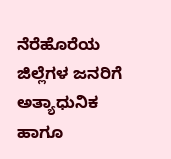ನೆರೆಹೊರೆಯ ಜಿಲ್ಲೆಗಳ ಜನರಿಗೆ ಅತ್ಯಾಧುನಿಕ ಹಾಗೂ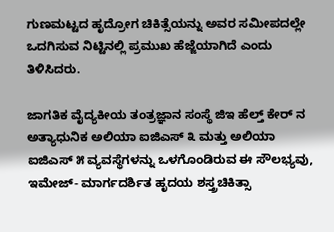ಗುಣಮಟ್ಟದ ಹೃದ್ರೋಗ ಚಿಕಿತ್ಸೆಯನ್ನು ಅವರ ಸಮೀಪದಲ್ಲೇ ಒದಗಿಸುವ ನಿಟ್ಟಿನಲ್ಲಿ ಪ್ರಮುಖ ಹೆಜ್ಜೆಯಾಗಿದೆ ಎಂದು ತಿಳಿಸಿದರು.

ಜಾಗತಿಕ ವೈದ್ಯಕೀಯ ತಂತ್ರಜ್ಞಾನ ಸಂಸ್ಥೆ ಜಿಇ ಹೆಲ್ತ್ ಕೇರ್ ನ ಅತ್ಯಾಧುನಿಕ ಅಲಿಯಾ ಐಜಿಎಸ್ ೩ ಮತ್ತು ಅಲಿಯಾ ಐಜಿಎಸ್ ೫ ವ್ಯವಸ್ಥೆಗಳನ್ನು ಒಳಗೊಂಡಿರುವ ಈ ಸೌಲಭ್ಯವು, ಇಮೇಜ್- ಮಾರ್ಗದರ್ಶಿತ ಹೃದಯ ಶಸ್ತ್ರಚಿಕಿತ್ಸಾ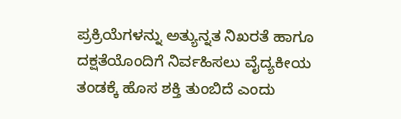ಪ್ರಕ್ರಿಯೆಗಳನ್ನು ಅತ್ಯುನ್ನತ ನಿಖರತೆ ಹಾಗೂ ದಕ್ಷತೆಯೊಂದಿಗೆ ನಿರ್ವಹಿಸಲು ವೈದ್ಯಕೀಯ ತಂಡಕ್ಕೆ ಹೊಸ ಶಕ್ತಿ ತುಂಬಿದೆ ಎಂದು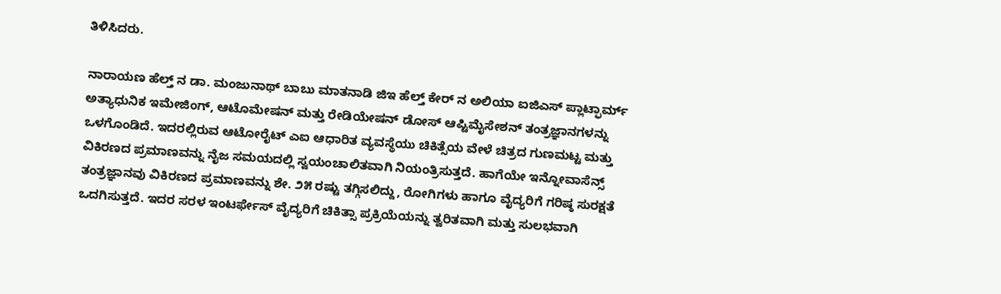ತಿಳಿಸಿದರು.

ನಾರಾಯಣ ಹೆಲ್ತ್ ನ ಡಾ. ಮಂಜುನಾಥ್ ಬಾಬು ಮಾತನಾಡಿ ಜಿಇ ಹೆಲ್ತ್ ಕೇರ್ ನ ಅಲಿಯಾ ಐಜಿಎಸ್ ಪ್ಲಾಟ್ಫಾರ್ಮ್ ಅತ್ಯಾಧುನಿಕ ಇಮೇಜಿಂಗ್, ಆಟೊಮೇಷನ್ ಮತ್ತು ರೇಡಿಯೇಷನ್ ಡೋಸ್ ಆಪ್ಟಿಮೈಸೇಶನ್ ತಂತ್ರಜ್ಞಾನಗಳನ್ನು ಒಳಗೊಂಡಿದೆ. ಇದರಲ್ಲಿರುವ ಆಟೋರೈಟ್ ಎಐ ಆಧಾರಿತ ವ್ಯವಸ್ಥೆಯು ಚಿಕಿತ್ಸೆಯ ವೇಳೆ ಚಿತ್ರದ ಗುಣಮಟ್ಟ ಮತ್ತು ವಿಕಿರಣದ ಪ್ರಮಾಣವನ್ನು ನೈಜ ಸಮಯದಲ್ಲಿ ಸ್ವಯಂಚಾಲಿತವಾಗಿ ನಿಯಂತ್ರಿಸುತ್ತದೆ. ಹಾಗೆಯೇ ಇನ್ನೋವಾಸೆನ್ಸ್ ತಂತ್ರಜ್ಞಾನವು ವಿಕಿರಣದ ಪ್ರಮಾಣವನ್ನು ಶೇ. ೨೫ ರಷ್ಟು ತಗ್ಗಿಸಲಿದ್ದು, ರೋಗಿಗಳು ಹಾಗೂ ವೈದ್ಯರಿಗೆ ಗರಿಷ್ಠ ಸುರಕ್ಷತೆ ಒದಗಿಸುತ್ತದೆ. ಇದರ ಸರಳ ಇಂಟರ್ಫೇಸ್ ವೈದ್ಯರಿಗೆ ಚಿಕಿತ್ಸಾ ಪ್ರಕ್ರಿಯೆಯನ್ನು ತ್ವರಿತವಾಗಿ ಮತ್ತು ಸುಲಭವಾಗಿ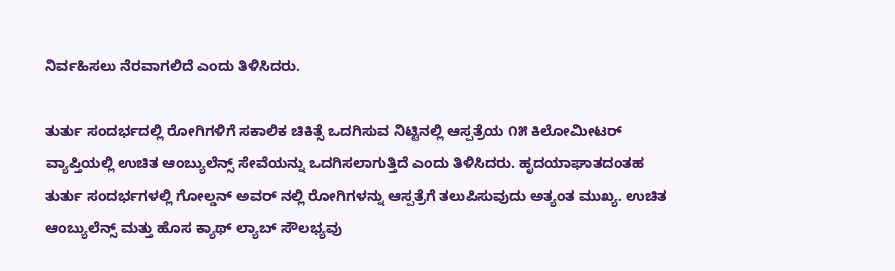ನಿರ್ವಹಿಸಲು ನೆರವಾಗಲಿದೆ ಎಂದು ತಿಳಿಸಿದರು.

ತುರ್ತು ಸಂದರ್ಭದಲ್ಲಿ ರೋಗಿಗಳಿಗೆ ಸಕಾಲಿಕ ಚಿಕಿತ್ಸೆ ಒದಗಿಸುವ ನಿಟ್ಟಿನಲ್ಲಿ ಆಸ್ಪತ್ರೆಯ ೧೫ ಕಿಲೋಮೀಟರ್ ವ್ಯಾಪ್ತಿಯಲ್ಲಿ ಉಚಿತ ಆಂಬ್ಯುಲೆನ್ಸ್ ಸೇವೆಯನ್ನು ಒದಗಿಸಲಾಗುತ್ತಿದೆ ಎಂದು ತಿಳಿಸಿದರು. ಹೃದಯಾಘಾತದಂತಹ ತುರ್ತು ಸಂದರ್ಭಗಳಲ್ಲಿ ಗೋಲ್ಡನ್ ಅವರ್ ನಲ್ಲಿ ರೋಗಿಗಳನ್ನು ಆಸ್ಪತ್ರೆಗೆ ತಲುಪಿಸುವುದು ಅತ್ಯಂತ ಮುಖ್ಯ. ಉಚಿತ ಆಂಬ್ಯುಲೆನ್ಸ್ ಮತ್ತು ಹೊಸ ಕ್ಯಾಥ್ ಲ್ಯಾಬ್ ಸೌಲಭ್ಯವು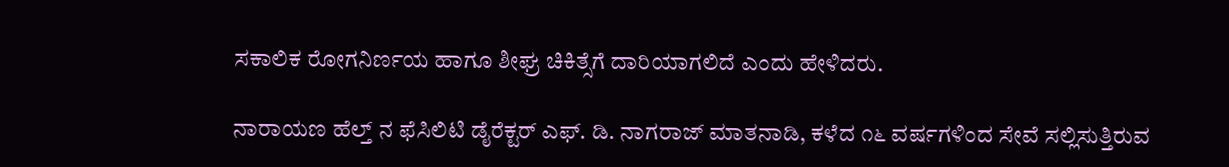ಸಕಾಲಿಕ ರೋಗನಿರ್ಣಯ ಹಾಗೂ ಶೀಘ್ರ ಚಿಕಿತ್ಸೆಗೆ ದಾರಿಯಾಗಲಿದೆ ಎಂದು ಹೇಳಿದರು.

ನಾರಾಯಣ ಹೆಲ್ತ್ ನ ಫೆಸಿಲಿಟಿ ಡೈರೆಕ್ಟರ್ ಎಫ್. ಡಿ. ನಾಗರಾಜ್ ಮಾತನಾಡಿ, ಕಳೆದ ೧೬ ವರ್ಷಗಳಿಂದ ಸೇವೆ ಸಲ್ಲಿಸುತ್ತಿರುವ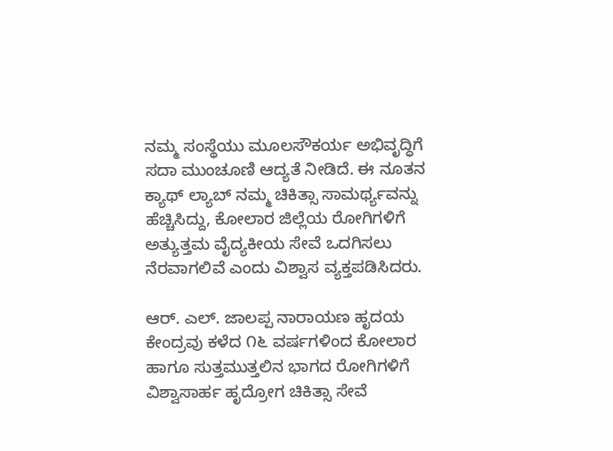ನಮ್ಮ ಸಂಸ್ಥೆಯು ಮೂಲಸೌಕರ್ಯ ಅಭಿವೃದ್ಧಿಗೆ ಸದಾ ಮುಂಚೂಣಿ ಆದ್ಯತೆ ನೀಡಿದೆ. ಈ ನೂತನ ಕ್ಯಾಥ್ ಲ್ಯಾಬ್ ನಮ್ಮ ಚಿಕಿತ್ಸಾ ಸಾಮರ್ಥ್ಯವನ್ನು ಹೆಚ್ಚಿಸಿದ್ದು, ಕೋಲಾರ ಜಿಲ್ಲೆಯ ರೋಗಿಗಳಿಗೆ ಅತ್ಯುತ್ತಮ ವೈದ್ಯಕೀಯ ಸೇವೆ ಒದಗಿಸಲು ನೆರವಾಗಲಿವೆ ಎಂದು ವಿಶ್ವಾಸ ವ್ಯಕ್ತಪಡಿಸಿದರು.

ಆರ್. ಎಲ್. ಜಾಲಪ್ಪ ನಾರಾಯಣ ಹೃದಯ ಕೇಂದ್ರವು ಕಳೆದ ೧೬ ವರ್ಷಗಳಿಂದ ಕೋಲಾರ ಹಾಗೂ ಸುತ್ತಮುತ್ತಲಿನ ಭಾಗದ ರೋಗಿಗಳಿಗೆ ವಿಶ್ವಾಸಾರ್ಹ ಹೃದ್ರೋಗ ಚಿಕಿತ್ಸಾ ಸೇವೆ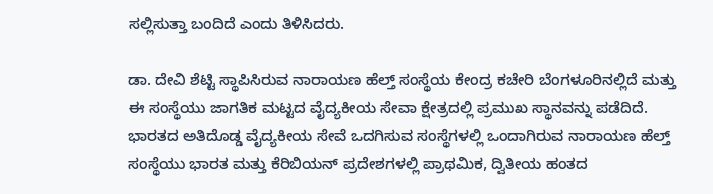ಸಲ್ಲಿಸುತ್ತಾ ಬಂದಿದೆ ಎಂದು ತಿಳಿಸಿದರು.

ಡಾ. ದೇವಿ ಶೆಟ್ಟಿ ಸ್ಥಾಪಿಸಿರುವ ನಾರಾಯಣ ಹೆಲ್ತ್ ಸಂಸ್ಥೆಯ ಕೇಂದ್ರ ಕಚೇರಿ ಬೆಂಗಳೂರಿನಲ್ಲಿದೆ ಮತ್ತು ಈ ಸಂಸ್ಥೆಯು ಜಾಗತಿಕ ಮಟ್ಟದ ವೈದ್ಯಕೀಯ ಸೇವಾ ಕ್ಷೇತ್ರದಲ್ಲಿ ಪ್ರಮುಖ ಸ್ಥಾನವನ್ನು ಪಡೆದಿದೆ. ಭಾರತದ ಅತಿದೊಡ್ಡ ವೈದ್ಯಕೀಯ ಸೇವೆ ಒದಗಿಸುವ ಸಂಸ್ಥೆಗಳಲ್ಲಿ ಒಂದಾಗಿರುವ ನಾರಾಯಣ ಹೆಲ್ತ್ ಸಂಸ್ಥೆಯು ಭಾರತ ಮತ್ತು ಕೆರಿಬಿಯನ್ ಪ್ರದೇಶಗಳಲ್ಲಿ ಪ್ರಾಥಮಿಕ, ದ್ವಿತೀಯ ಹಂತದ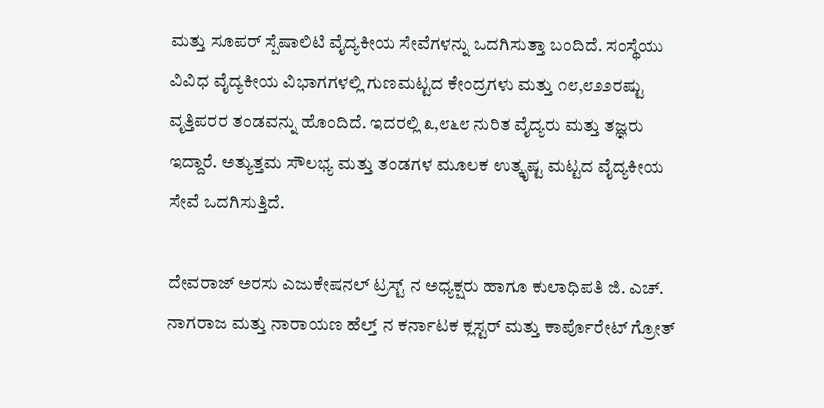ಮತ್ತು ಸೂಪರ್ ಸ್ಪೆಷಾಲಿಟಿ ವೈದ್ಯಕೀಯ ಸೇವೆಗಳನ್ನು ಒದಗಿಸುತ್ತಾ ಬಂದಿದೆ. ಸಂಸ್ಥೆಯು ವಿವಿಧ ವೈದ್ಯಕೀಯ ವಿಭಾಗಗಳಲ್ಲಿ ಗುಣಮಟ್ಟದ ಕೇಂದ್ರಗಳು ಮತ್ತು ೧೮,೮೨೨ರಷ್ಟು ವೃತ್ತಿಪರರ ತಂಡವನ್ನು ಹೊಂದಿದೆ. ಇದರಲ್ಲಿ ೩,೮೬೮ ನುರಿತ ವೈದ್ಯರು ಮತ್ತು ತಜ್ಞರು ಇದ್ದಾರೆ. ಅತ್ಯುತ್ತಮ ಸೌಲಭ್ಯ ಮತ್ತು ತಂಡಗಳ ಮೂಲಕ ಉತ್ಕೃಷ್ಟ ಮಟ್ಟದ ವೈದ್ಯಕೀಯ ಸೇವೆ ಒದಗಿಸುತ್ತಿದೆ.

ದೇವರಾಜ್ ಅರಸು ಎಜುಕೇಷನಲ್ ಟ್ರಸ್ಟ್ ನ ಅಧ್ಯಕ್ಷರು ಹಾಗೂ ಕುಲಾಧಿಪತಿ ಜಿ. ಎಚ್. ನಾಗರಾಜ ಮತ್ತು ನಾರಾಯಣ ಹೆಲ್ತ್ ನ ಕರ್ನಾಟಕ ಕ್ಲಸ್ಟರ್ ಮತ್ತು ಕಾರ್ಪೊರೇಟ್ ಗ್ರೋತ್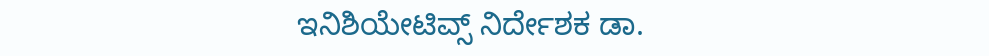ಇನಿಶಿಯೇಟಿವ್ಸ್ ನಿರ್ದೇಶಕ ಡಾ.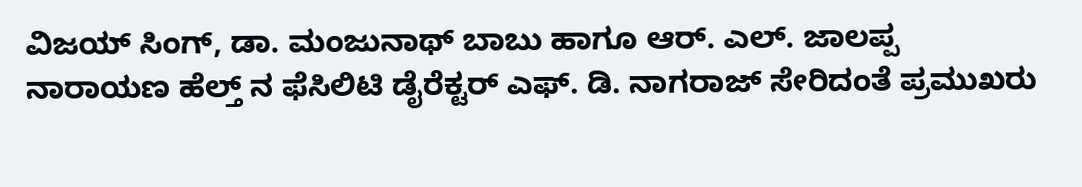ವಿಜಯ್ ಸಿಂಗ್, ಡಾ. ಮಂಜುನಾಥ್ ಬಾಬು ಹಾಗೂ ಆರ್. ಎಲ್. ಜಾಲಪ್ಪ ನಾರಾಯಣ ಹೆಲ್ತ್ ನ ಫೆಸಿಲಿಟಿ ಡೈರೆಕ್ಟರ್ ಎಫ್. ಡಿ. ನಾಗರಾಜ್ ಸೇರಿದಂತೆ ಪ್ರಮುಖರು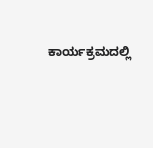ಕಾರ್ಯಕ್ರಮದಲ್ಲಿ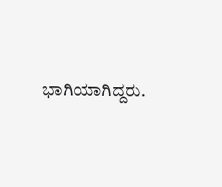ಭಾಗಿಯಾಗಿದ್ದರು.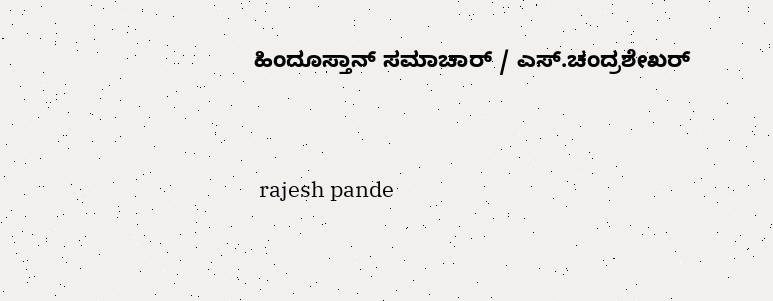ಹಿಂದೂಸ್ತಾನ್ ಸಮಾಚಾರ್ / ಎಸ್.ಚಂದ್ರಶೇಖರ್


 rajesh pande